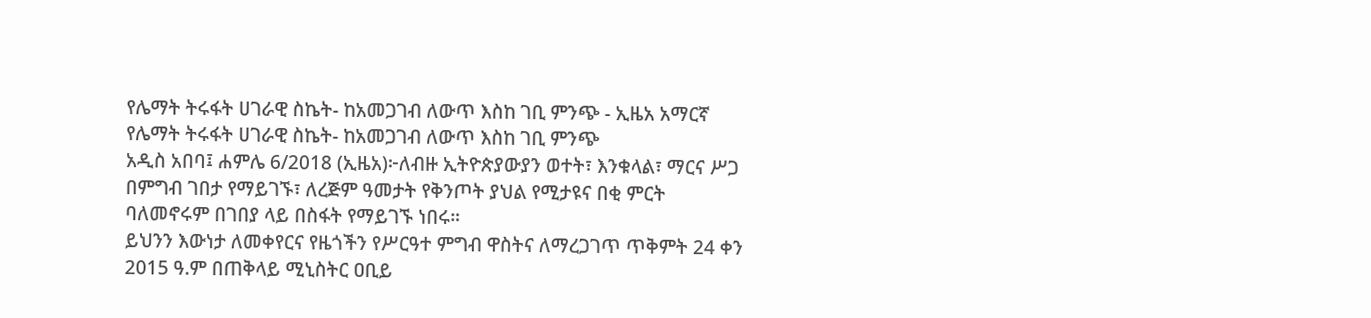የሌማት ትሩፋት ሀገራዊ ስኬት- ከአመጋገብ ለውጥ እስከ ገቢ ምንጭ - ኢዜአ አማርኛ
የሌማት ትሩፋት ሀገራዊ ስኬት- ከአመጋገብ ለውጥ እስከ ገቢ ምንጭ
አዲስ አበባ፤ ሐምሌ 6/2018 (ኢዜአ)፦ለብዙ ኢትዮጵያውያን ወተት፣ እንቁላል፣ ማርና ሥጋ በምግብ ገበታ የማይገኙ፣ ለረጅም ዓመታት የቅንጦት ያህል የሚታዩና በቂ ምርት ባለመኖሩም በገበያ ላይ በስፋት የማይገኙ ነበሩ።
ይህንን እውነታ ለመቀየርና የዜጎችን የሥርዓተ ምግብ ዋስትና ለማረጋገጥ ጥቅምት 24 ቀን 2015 ዓ.ም በጠቅላይ ሚኒስትር ዐቢይ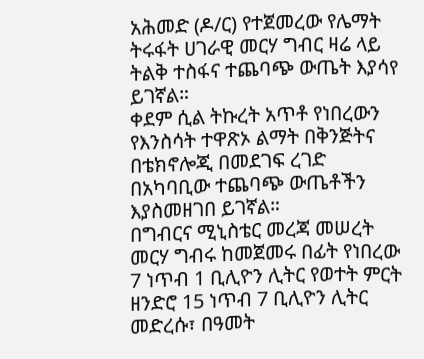አሕመድ (ዶ/ር) የተጀመረው የሌማት ትሩፋት ሀገራዊ መርሃ ግብር ዛሬ ላይ ትልቅ ተስፋና ተጨባጭ ውጤት እያሳየ ይገኛል።
ቀደም ሲል ትኩረት አጥቶ የነበረውን የእንስሳት ተዋጽኦ ልማት በቅንጅትና በቴክኖሎጂ በመደገፍ ረገድ በአካባቢው ተጨባጭ ውጤቶችን እያስመዘገበ ይገኛል።
በግብርና ሚኒስቴር መረጃ መሠረት መርሃ ግብሩ ከመጀመሩ በፊት የነበረው 7 ነጥብ 1 ቢሊዮን ሊትር የወተት ምርት ዘንድሮ 15 ነጥብ 7 ቢሊዮን ሊትር መድረሱ፣ በዓመት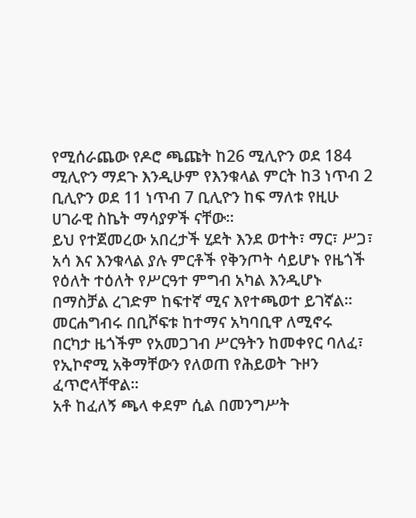የሚሰራጨው የዶሮ ጫጩት ከ26 ሚሊዮን ወደ 184 ሚሊዮን ማደጉ እንዲሁም የእንቁላል ምርት ከ3 ነጥብ 2 ቢሊዮን ወደ 11 ነጥብ 7 ቢሊዮን ከፍ ማለቱ የዚሁ ሀገራዊ ስኬት ማሳያዎች ናቸው።
ይህ የተጀመረው አበረታች ሂደት እንደ ወተት፣ ማር፣ ሥጋ፣ አሳ እና እንቁላል ያሉ ምርቶች የቅንጦት ሳይሆኑ የዜጎች የዕለት ተዕለት የሥርዓተ ምግብ አካል እንዲሆኑ በማስቻል ረገድም ከፍተኛ ሚና እየተጫወተ ይገኛል።
መርሐግብሩ በቢሾፍቱ ከተማና አካባቢዋ ለሚኖሩ በርካታ ዜጎችም የአመጋገብ ሥርዓትን ከመቀየር ባለፈ፣ የኢኮኖሚ አቅማቸውን የለወጠ የሕይወት ጉዞን ፈጥሮላቸዋል።
አቶ ከፈለኝ ጫላ ቀደም ሲል በመንግሥት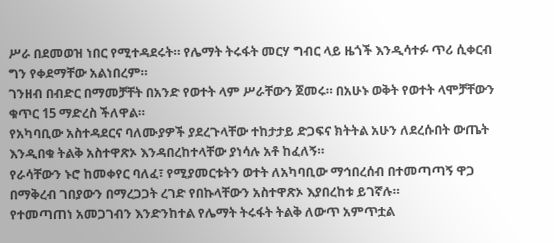ሥራ በደመወዝ ነበር የሚተዳደሩት። የሌማት ትሩፋት መርሃ ግብር ላይ ዜጎች እንዲሳተፉ ጥሪ ሲቀርብ ግን የቀደማቸው አልነበረም።
ገንዘብ በብድር በማመቻቸት በአንድ የወተት ላም ሥራቸውን ጀመሩ። በአሁኑ ወቅት የወተት ላሞቻቸውን ቁጥር 15 ማድረስ ችለዋል።
የአካባቢው አስተዳደርና ባለሙያዎች ያደረጉላቸው ተከታታይ ድጋፍና ክትትል አሁን ለደረሱበት ውጤት እንዲበቁ ትልቅ አስተዋጽኦ እንዳበረከተላቸው ያነሳሉ አቶ ከፈለኝ።
የራሳቸውን ኑሮ ከመቀየር ባለፈ፣ የሚያመርቱትን ወተት ለአካባቢው ማኅበረሰብ በተመጣጣኝ ዋጋ በማቅረብ ገበያውን በማረጋጋት ረገድ የበኩላቸውን አስተዋጽኦ እያበረከቱ ይገኛሉ።
የተመጣጠነ አመጋገብን እንድንከተል የሌማት ትሩፋት ትልቅ ለውጥ አምጥቷል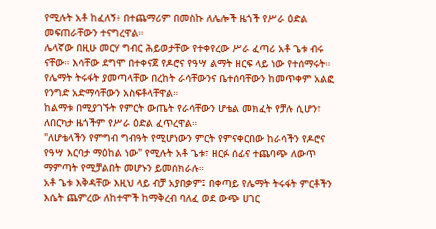የሚሉት አቶ ከፈለኝ፥ በተጨማሪም በመስኩ ለሌሎች ዜጎች የሥራ ዕድል መፍጠራቸውን ተናግረዋል።
ሌላኛው በዚሁ መርሃ ግብር ሕይወታቸው የተቀየረው ሥራ ፈጣሪ አቶ ጌቱ ብሩ ናቸው። እሳቸው ደግሞ በተቀናጀ የዶሮና የዓሣ ልማት ዘርፍ ላይ ነው የተሰማሩት።
የሌማት ትሩፋት ያመጣላቸው በረከት ራሳቸውንና ቤተሰባቸውን ከመጥቀም አልፎ የንግድ አድማሳቸውን አስፍቶላቸዋል።
ከልማቱ በሚያገኙት የምርት ውጤት የራሳቸውን ሆቴል መክፈት የቻሉ ሲሆን፣ ለበርካታ ዜጎችም የሥራ ዕድል ፈጥረዋል።
"ለሆቴላችን የምግብ ግብዓት የሚሆነውን ምርት የምናቀርበው ከራሳችን የዶሮና የዓሣ እርባታ ማዕከል ነው" የሚሉት አቶ ጌቱ፣ ዘርፉ ሰፊና ተጨባጭ ለውጥ ማምጣት የሚቻልበት መሆኑን ይመሰክራሉ።
አቶ ጌቱ እቅዳቸው እዚህ ላይ ብቻ አያበቃም፤ በቀጣይ የሌማት ትሩፋት ምርቶችን እሴት ጨምረው ለከተሞች ከማቅረብ ባለፈ ወደ ውጭ ሀገር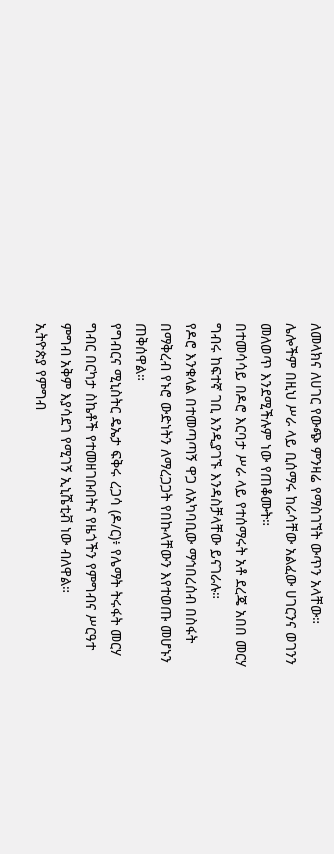ለመላክና ለሀገር የውጭ ምንዛሬ የማስገኘት ውጥን አላቸው።
ሌሎችም በዚህ ሥራ ላይ ቢሰማሩ ከራሳቸው አልፈው ሀገርንና ወገንን መለወጥ እንደሚችሉም ነው የጠቆሙት።
በተመሳሳይ በዶሮ እርባታ ሥራ ላይ የተሰማሩት አቶ ደረጄ አበበ መርሃ ግብሩ ከፍተኛ ገቢ እንዲያገኙ እንዳስቻላቸው ይናገራሉ።
የዶሮ እንቁላል በተመጣጣኝ ዋጋ ለአካባቢው ማኅበረሰብ በስፋት በማቅረብ የኑሮ ውድነትን ለማረጋጋት የበኩላቸውን እየተወጡ መሆኑን ጠቅሰዋል።
የግብርና ሚኒስትር ዴኤታ ፍቅሩ ረጋሳ (ዶ/ር)፥ የሌማት ትሩፋት መርሃ ግብር በርካታ ስኬቶች የተመዘገቡበትና የዜጎችን የምግብና ሥርዓተ ምግብ አቅም እያሳደገ የሚገኝ ኢኒሼቲቭ ነው ብለዋል።
ኢትዮጵያ የምግብ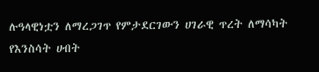ሉዓላዊነቷን ለማረጋገጥ የምታደርገውን ሀገራዊ ጥረት ለማሳካት የእንስሳት ሀብት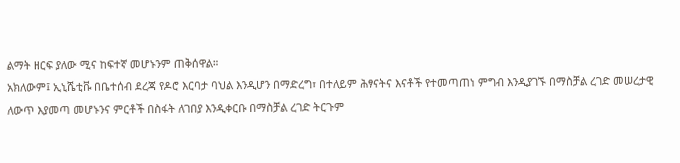ልማት ዘርፍ ያለው ሚና ከፍተኛ መሆኑንም ጠቅሰዋል።
አክለውም፤ ኢኒሼቲቩ በቤተሰብ ደረጃ የዶሮ እርባታ ባህል እንዲሆን በማድረግ፣ በተለይም ሕፃናትና እናቶች የተመጣጠነ ምግብ እንዲያገኙ በማስቻል ረገድ መሠረታዊ ለውጥ እያመጣ መሆኑንና ምርቶች በስፋት ለገበያ እንዲቀርቡ በማስቻል ረገድ ትርጉም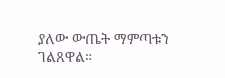ያለው ውጤት ማምጣቱን ገልጸዋል።